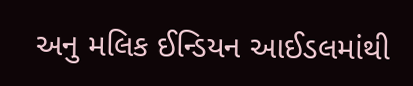અનુ મલિક ઈન્ડિયન આઈડલમાંથી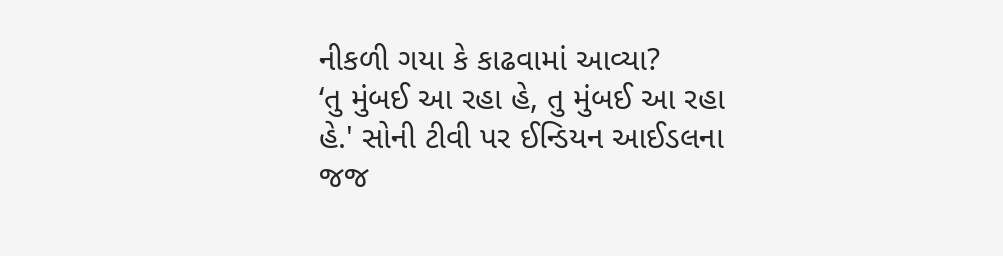નીકળી ગયા કે કાઢવામાં આવ્યા?
‘તુ મુંબઈ આ રહા હે, તુ મુંબઈ આ રહા હે.' સોની ટીવી પર ઈન્ડિયન આઈડલના જજ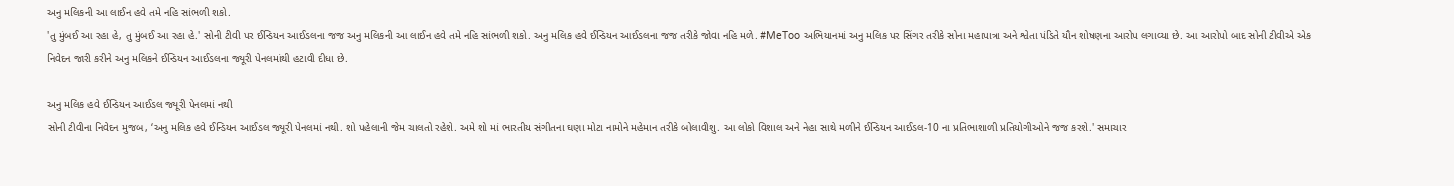અનુ મલિકની આ લાઈન હવે તમે નહિ સાંભળી શકો.
'તુ મુંબઈ આ રહા હે, તુ મુંબઈ આ રહા હે.' સોની ટીવી પર ઈન્ડિયન આઈડલના જજ અનુ મલિકની આ લાઈન હવે તમે નહિ સાંભળી શકો. અનુ મલિક હવે ઈન્ડિયન આઈડલના જજ તરીકે જોવા નહિ મળે. #MeToo અભિયાનમાં અનુ મલિક પર સિંગર તરીકે સોના મહાપાત્રા અને શ્વેતા પંડિતે યૌન શોષણના આરોપ લગાવ્યા છે. આ આરોપો બાદ સોની ટીવીએ એક નિવેદન જારી કરીને અનુ મલિકને ઈન્ડિયન આઈડલના જ્યૂરી પેનલમાંથી હટાવી દીધા છે.

અનુ મલિક હવે ઈન્ડિયન આઈડલ જ્યૂરી પેનલમાં નથી
સોની ટીવીના નિવેદન મુજબ, ‘અનુ મલિક હવે ઈન્ડિયન આઈડલ જ્યૂરી પેનલમાં નથી. શો પહેલાની જેમ ચાલતો રહેશે. અમે શો માં ભારતીય સંગીતના ઘણા મોટા નામોને મહેમાન તરીકે બોલાવીશુ. આ લોકો વિશાલ અને નેહા સાથે મળીને ઈન્ડિયન આઈડલ-10 ના પ્રતિભાશાળી પ્રતિયોગીઓને જજ કરશે.' સમાચાર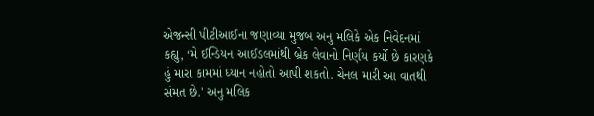એજન્સી પીટીઆઈના જણાવ્યા મુજબ અનુ મલિકે એક નિવેદનમાં કહ્યુ, ‘મે ઈન્ડિયન આઈડલમાંથી બ્રેક લેવાનો નિર્ણય કર્યો છે કારણકે હું મારા કામમાં ધ્યાન નહોતો આપી શકતો. ચેનલ મારી આ વાતથી સંમત છે.' અનુ મલિક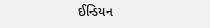ઈન્ડિયન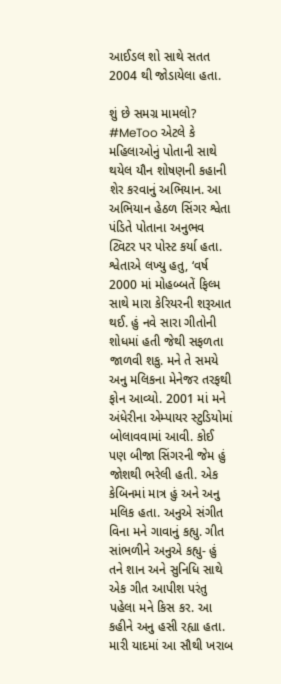આઈડલ શો સાથે સતત 2004 થી જોડાયેલા હતા.

શું છે સમગ્ર મામલો?
#MeToo એટલે કે મહિલાઓનું પોતાની સાથે થયેલ યૌન શોષણની કહાની શેર કરવાનું અભિયાન. આ અભિયાન હેઠળ સિંગર શ્વેતા પંડિતે પોતાના અનુભવ ટ્વિટર પર પોસ્ટ કર્યા હતા. શ્વેતાએ લખ્યુ હતુ, ‘વર્ષ 2000 માં મોહબ્બતેં ફિલ્મ સાથે મારા કેરિયરની શરૂઆત થઈ. હું નવે સારા ગીતોની શોધમાં હતી જેથી સફળતા જાળવી શકુ. મને તે સમયે અનુ મલિકના મેનેજર તરફથી ફોન આવ્યો. 2001 માં મને અંધેરીના એમ્પાયર સ્ટુડિયોમાં બોલાવવામાં આવી. કોઈ પણ બીજા સિંગરની જેમ હું જોશથી ભરેલી હતી. એક કેબિનમાં માત્ર હું અને અનુ મલિક હતા. અનુએ સંગીત વિના મને ગાવાનું કહ્યુ. ગીત સાંભળીને અનુએ કહ્યુ- હું તને શાન અને સુનિધિ સાથે એક ગીત આપીશ પરંતુ પહેલા મને કિસ કર. આ કહીને અનુ હસી રહ્યા હતા. મારી યાદમાં આ સૌથી ખરાબ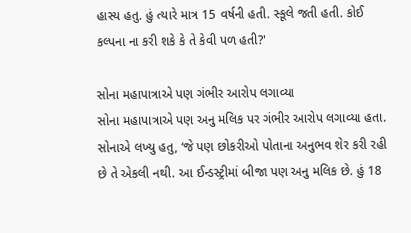હાસ્ય હતુ. હું ત્યારે માત્ર 15 વર્ષની હતી. સ્કૂલે જતી હતી. કોઈ કલ્પના ના કરી શકે કે તે કેવી પળ હતી?'

સોના મહાપાત્રાએ પણ ગંભીર આરોપ લગાવ્યા
સોના મહાપાત્રાએ પણ અનુ મલિક પર ગંભીર આરોપ લગાવ્યા હતા. સોનાએ લખ્યુ હતુ, ‘જે પણ છોકરીઓ પોતાના અનુભવ શેર કરી રહી છે તે એકલી નથી. આ ઈન્ડસ્ટ્રીમાં બીજા પણ અનુ મલિક છે. હું 18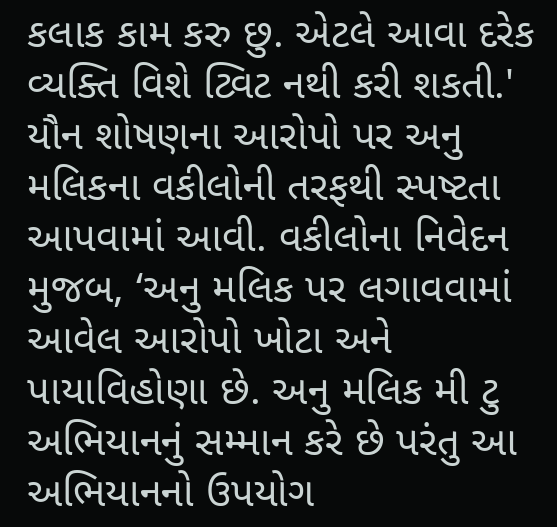કલાક કામ કરુ છુ. એટલે આવા દરેક વ્યક્તિ વિશે ટ્વિટ નથી કરી શકતી.' યૌન શોષણના આરોપો પર અનુ મલિકના વકીલોની તરફથી સ્પષ્ટતા આપવામાં આવી. વકીલોના નિવેદન મુજબ, ‘અનુ મલિક પર લગાવવામાં આવેલ આરોપો ખોટા અને પાયાવિહોણા છે. અનુ મલિક મી ટુ અભિયાનનું સમ્માન કરે છે પરંતુ આ અભિયાનનો ઉપયોગ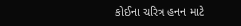કોઈના ચરિત્ર હનન માટે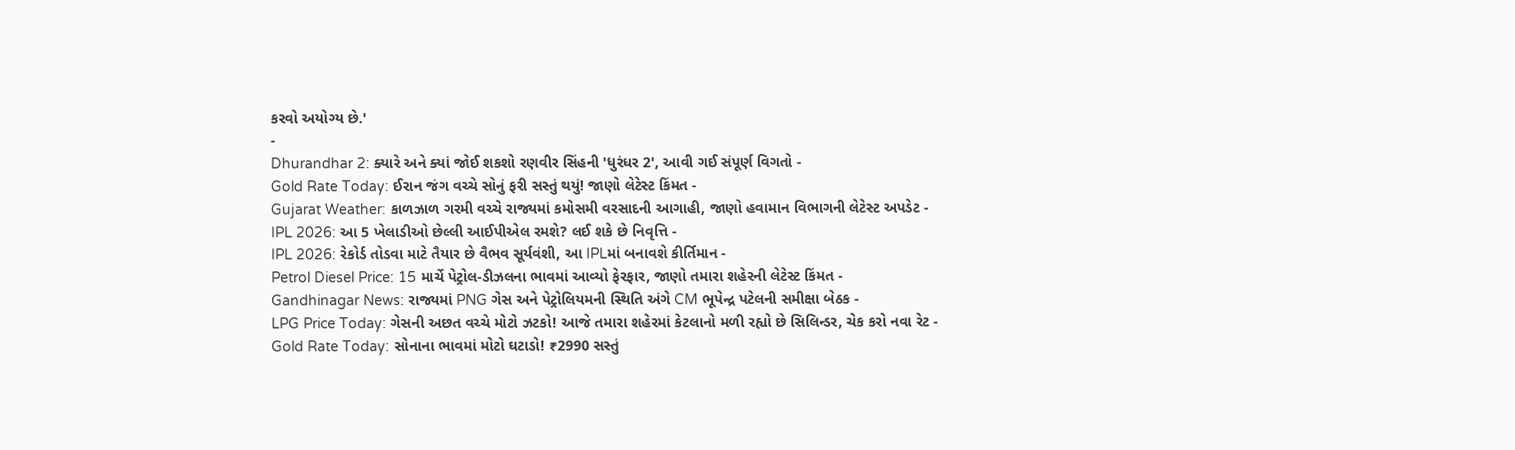કરવો અયોગ્ય છે.'
-
Dhurandhar 2: ક્યારે અને ક્યાં જોઈ શકશો રણવીર સિંહની 'ધુરંધર 2', આવી ગઈ સંપૂર્ણ વિગતો -
Gold Rate Today: ઈરાન જંગ વચ્ચે સોનું ફરી સસ્તું થયું! જાણો લેટેસ્ટ કિંમત -
Gujarat Weather: કાળઝાળ ગરમી વચ્ચે રાજ્યમાં કમોસમી વરસાદની આગાહી, જાણો હવામાન વિભાગની લેટેસ્ટ અપડેટ -
IPL 2026: આ 5 ખેલાડીઓ છેલ્લી આઈપીએલ રમશે? લઈ શકે છે નિવૃત્તિ -
IPL 2026: રેકોર્ડ તોડવા માટે તૈયાર છે વૈભવ સૂર્યવંશી, આ IPLમાં બનાવશે કીર્તિમાન -
Petrol Diesel Price: 15 માર્ચે પેટ્રોલ-ડીઝલના ભાવમાં આવ્યો ફેરફાર, જાણો તમારા શહેરની લેટેસ્ટ કિંમત -
Gandhinagar News: રાજ્યમાં PNG ગેસ અને પેટ્રોલિયમની સ્થિતિ અંગે CM ભૂપેન્દ્ર પટેલની સમીક્ષા બેઠક -
LPG Price Today: ગેસની અછત વચ્ચે મોટો ઝટકો! આજે તમારા શહેરમાં કેટલાનો મળી રહ્યો છે સિલિન્ડર, ચેક કરો નવા રેટ -
Gold Rate Today: સોનાના ભાવમાં મોટો ઘટાડો! ₹2990 સસ્તું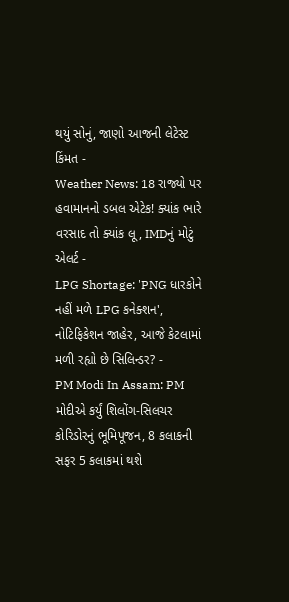થયું સોનું, જાણો આજની લેટેસ્ટ કિંમત -
Weather News: 18 રાજ્યો પર હવામાનનો ડબલ એટેક! ક્યાંક ભારે વરસાદ તો ક્યાંક લૂ, IMDનું મોટું એલર્ટ -
LPG Shortage: 'PNG ધારકોને નહીં મળે LPG કનેક્શન', નોટિફિકેશન જાહેર, આજે કેટલામાં મળી રહ્યો છે સિલિન્ડર? -
PM Modi In Assam: PM મોદીએ કર્યું શિલોંગ-સિલચર કોરિડોરનું ભૂમિપૂજન, 8 કલાકની સફર 5 કલાકમાં થશે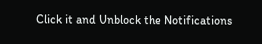Click it and Unblock the Notifications